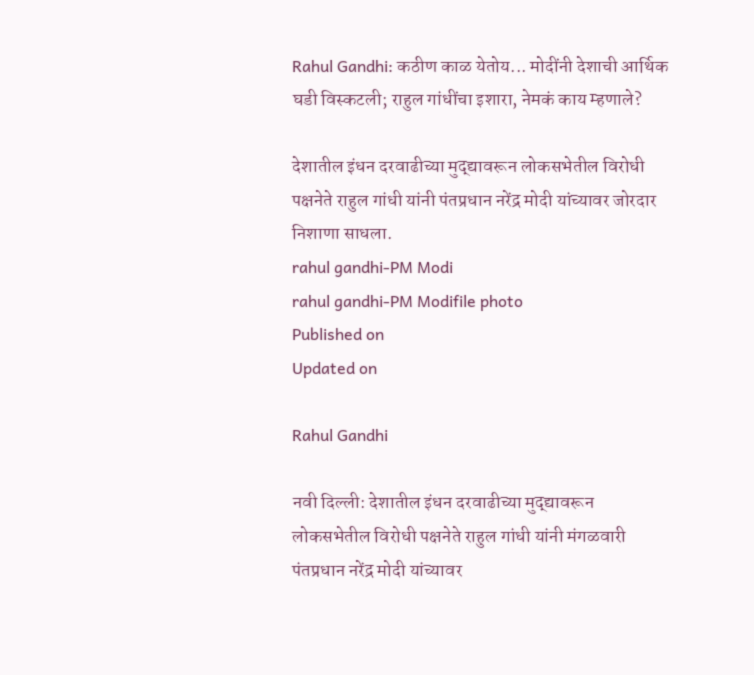Rahul Gandhi: कठीण काळ येतोय... मोदींनी देशाची आर्थिक घडी विस्कटली; राहुल गांधींचा इशारा, नेमकं काय म्हणाले?

देशातील इंधन दरवाढीच्या मुद्द्यावरून लोकसभेतील विरोधी पक्षनेते राहुल गांधी यांनी पंतप्रधान नरेंद्र मोदी यांच्यावर जोरदार निशाणा साधला.
rahul gandhi-PM Modi
rahul gandhi-PM Modifile photo
Published on
Updated on

Rahul Gandhi

नवी दिल्ली: देशातील इंधन दरवाढीच्या मुद्द्यावरून लोकसभेतील विरोधी पक्षनेते राहुल गांधी यांनी मंगळवारी पंतप्रधान नरेंद्र मोदी यांच्यावर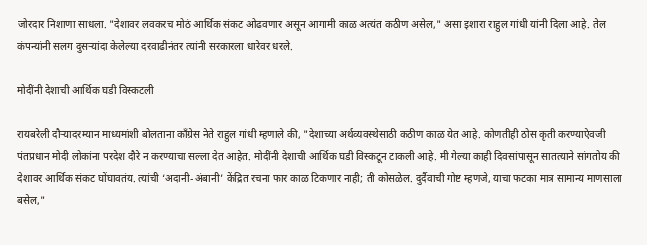जोरदार निशाणा साधला. "देशावर लवकरच मोठं आर्थिक संकट ओढवणार असून आगामी काळ अत्यंत कठीण असेल," असा इशारा राहुल गांधी यांनी दिला आहे. तेल कंपन्यांनी सलग दुसऱ्यांदा केलेल्या दरवाढीनंतर त्यांनी सरकारला धारेवर धरले.

मोदींनी देशाची आर्थिक घडी विस्कटली

रायबरेली दौऱ्यादरम्यान माध्यमांशी बोलताना काँग्रेस नेते राहुल गांधी म्हणाले की, "देशाच्या अर्थव्यवस्थेसाठी कठीण काळ येत आहे. कोणतीही ठोस कृती करण्याऐवजी पंतप्रधान मोदी लोकांना परदेश दौरे न करण्याचा सल्ला देत आहेत. मोदींनी देशाची आर्थिक घडी विस्कटून टाकली आहे. मी गेल्या काही दिवसांपासून सातत्याने सांगतोय की देशावर आर्थिक संकट घोंघावतंय. त्यांची ‘अदानी-अंबानी’ केंद्रित रचना फार काळ टिकणार नाही; ती कोसळेल. दुर्दैवाची गोष्ट म्हणजे, याचा फटका मात्र सामान्य माणसाला बसेल,"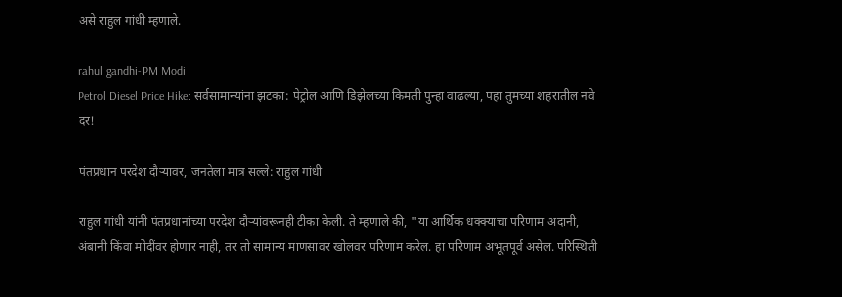असे राहुल गांधी म्हणाले.

rahul gandhi-PM Modi
Petrol Diesel Price Hike: सर्वसामान्यांना झटका: पेट्रोल आणि डिझेलच्या किमती पुन्हा वाढल्या, पहा तुमच्या शहरातील नवे दर!

पंतप्रधान परदेश दौऱ्यावर, जनतेला मात्र सल्ले: राहुल गांधी

राहुल गांधी यांनी पंतप्रधानांच्या परदेश दौऱ्यांवरूनही टीका केली. ते म्हणाले की, "या आर्थिक धक्क्याचा परिणाम अदानी, अंबानी किंवा मोदींवर होणार नाही, तर तो सामान्य माणसावर खोलवर परिणाम करेल. हा परिणाम अभूतपूर्व असेल. परिस्थिती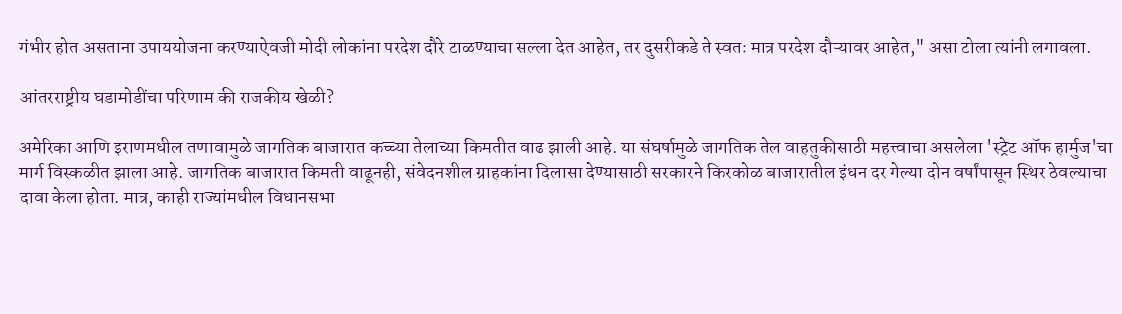गंभीर होत असताना उपाययोजना करण्याऐवजी मोदी लोकांना परदेश दौरे टाळण्याचा सल्ला देत आहेत, तर दुसरीकडे ते स्वतः मात्र परदेश दौऱ्यावर आहेत," असा टोला त्यांनी लगावला.

आंतरराष्ट्रीय घडामोडींचा परिणाम की राजकीय खेळी?

अमेरिका आणि इराणमधील तणावामुळे जागतिक बाजारात कच्च्या तेलाच्या किमतीत वाढ झाली आहे. या संघर्षामुळे जागतिक तेल वाहतुकीसाठी महत्त्वाचा असलेला 'स्ट्रेट ऑफ हार्मुज'चा मार्ग विस्कळीत झाला आहे. जागतिक बाजारात किमती वाढूनही, संवेदनशील ग्राहकांना दिलासा देण्यासाठी सरकारने किरकोळ बाजारातील इंधन दर गेल्या दोन वर्षांपासून स्थिर ठेवल्याचा दावा केला होता. मात्र, काही राज्यांमधील विधानसभा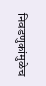निवडणुकांमुळेच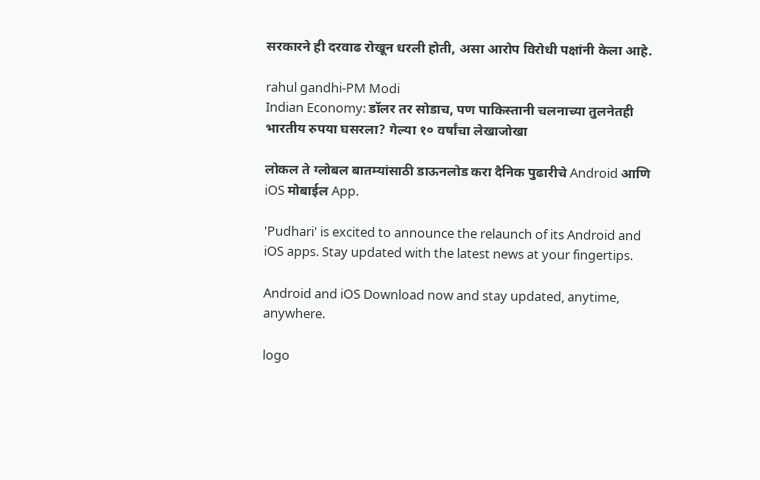सरकारने ही दरवाढ रोखून धरली होती, असा आरोप विरोधी पक्षांनी केला आहे.

rahul gandhi-PM Modi
Indian Economy: डॉलर तर सोडाच, पण पाकिस्तानी चलनाच्या तुलनेतही भारतीय रुपया घसरला? गेल्या १० वर्षांचा लेखाजोखा

लोकल ते ग्लोबल बातम्यांसाठी डाऊनलोड करा दैनिक पुढारीचे Android आणि iOS मोबाईल App.

'Pudhari' is excited to announce the relaunch of its Android and iOS apps. Stay updated with the latest news at your fingertips.

Android and iOS Download now and stay updated, anytime, anywhere.

logo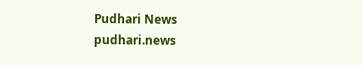Pudhari News
pudhari.news